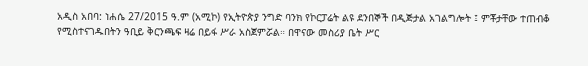አዲስ አበባ: ነሐሴ 27/2015 ዓ.ም (አሚኮ) የኢትዮጵያ ንግድ ባንክ የኮርፓሬት ልዩ ደንበኞች በዲጅታል አገልግሎት ፤ ምቾታቸው ተጠብቆ የሚስተናገዱበትን ዓቢይ ቅርንጫፍ ዛሬ በይፋ ሥራ አስጀምሯል። በዋናው መስሪያ ቤት ሥር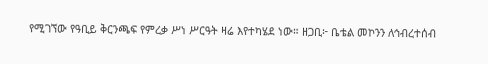የሚገኘው የዓቢይ ቅርንጫፍ የምረቃ ሥነ ሥርዓት ዛሬ እየተካሄደ ነው። ዘጋቢ፦ ቤቴል መኮንን ለኅብረተሰብ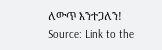ለውጥ እንተጋለን!
Source: Link to the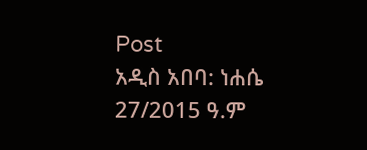Post
አዲስ አበባ: ነሐሴ 27/2015 ዓ.ም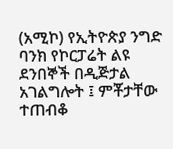(አሚኮ) የኢትዮጵያ ንግድ ባንክ የኮርፓሬት ልዩ ደንበኞች በዲጅታል አገልግሎት ፤ ምቾታቸው ተጠብቆ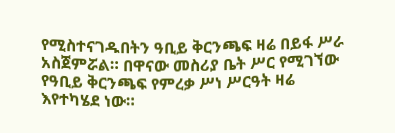የሚስተናገዱበትን ዓቢይ ቅርንጫፍ ዛሬ በይፋ ሥራ አስጀምሯል። በዋናው መስሪያ ቤት ሥር የሚገኘው የዓቢይ ቅርንጫፍ የምረቃ ሥነ ሥርዓት ዛሬ እየተካሄደ ነው።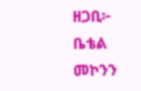ዘጋቢ፦ ቤቴል መኮንን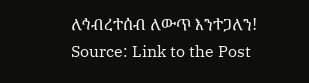ለኅብረተሰብ ለውጥ እንተጋለን!
Source: Link to the Post